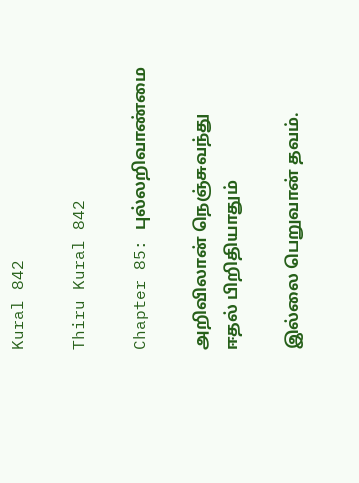Kural 842

Thiru Kural 842

Chapter 85: புல்லறிவாண்மை

அறிவிலான் நெஞ்சுவந்து ஈதல் பிறிதியாதும்

இல்லை பெறுவான் தவம்.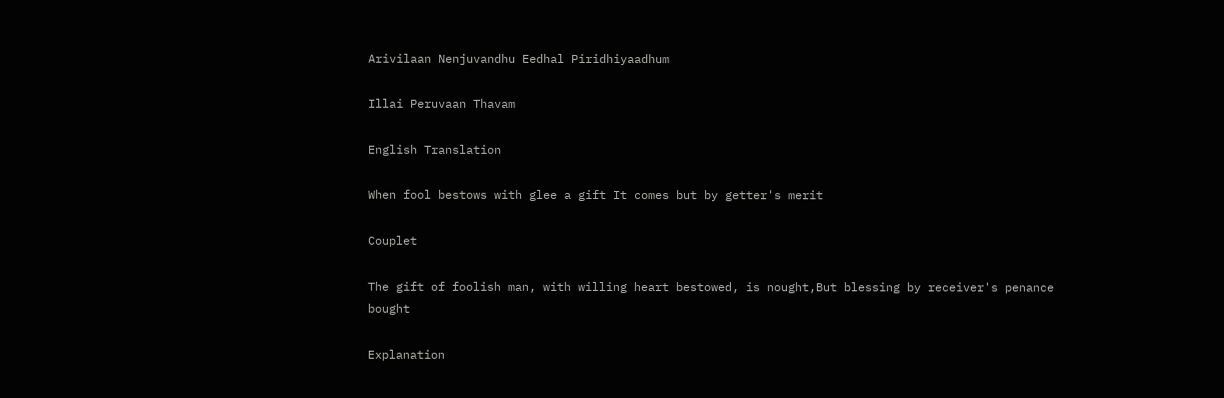Arivilaan Nenjuvandhu Eedhal Piridhiyaadhum

Illai Peruvaan Thavam

English Translation

When fool bestows with glee a gift It comes but by getter's merit

Couplet

The gift of foolish man, with willing heart bestowed, is nought,But blessing by receiver's penance bought

Explanation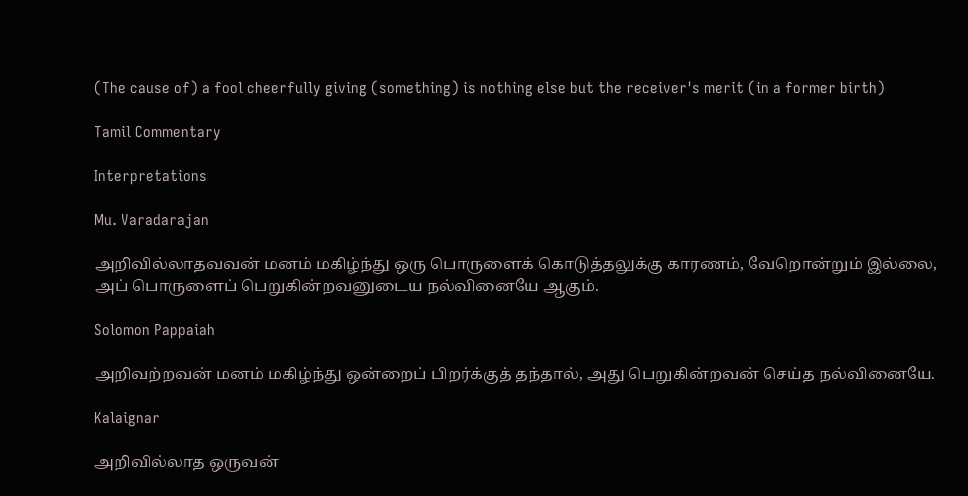(The cause of) a fool cheerfully giving (something) is nothing else but the receiver's merit (in a former birth)

Tamil Commentary

Interpretations

Mu. Varadarajan

அறிவில்லாதவவன் மனம் மகிழ்ந்து ஒரு பொருளைக் கொடுத்தலுக்கு காரணம், வேறொன்றும் இல்லை, அப் பொருளைப் பெறுகின்றவனுடைய நல்வினையே ஆகும்.

Solomon Pappaiah

அறிவற்றவன் மனம் மகிழ்ந்து ஒன்றைப் பிறர்க்குத் தந்தால், அது பெறுகின்றவன் செய்த நல்வினையே.

Kalaignar

அறிவில்லாத ஒருவன்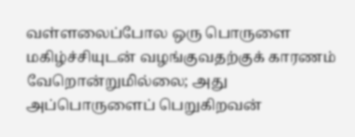வள்ளலைப்போல ஒரு பொருளை மகிழ்ச்சியுடன் வழங்குவதற்குக் காரணம் வேறொன்றுமில்லை; அது அப்பொருளைப் பெறுகிறவன்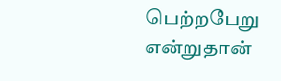பெற்றபேறு என்றுதான்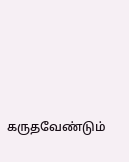கருதவேண்டும்